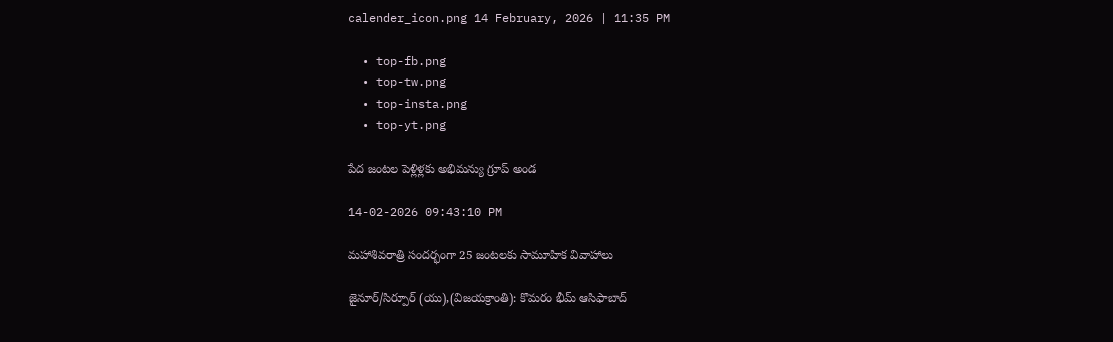calender_icon.png 14 February, 2026 | 11:35 PM

  • top-fb.png
  • top-tw.png
  • top-insta.png
  • top-yt.png

పేద జంటల పెళ్లిళ్లకు అభిమన్యు గ్రూప్ అండ

14-02-2026 09:43:10 PM

మహాశివరాత్రి సందర్భంగా 25 జంటలకు సామూహిక వివాహాలు

జైనూర్/సిర్పూర్ (యు),(విజయక్రాంతి): కొమరం భీమ్ ఆసిఫాబాద్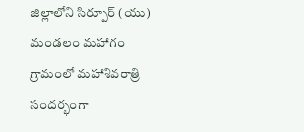జిల్లాలోని సిర్పూర్ (యు) మండలం మహాగం గ్రామంలో మహాశివరాత్రి సందర్భంగా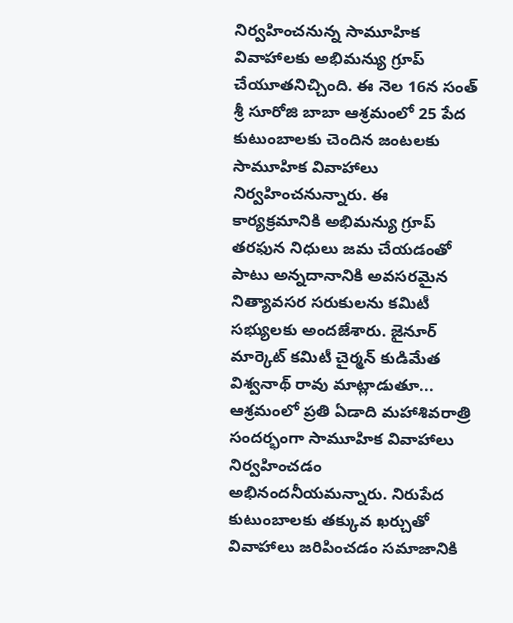నిర్వహించనున్న సామూహిక వివాహాలకు అభిమన్యు గ్రూప్ చేయూతనిచ్చింది. ఈ నెల 16న సంత్ శ్రీ సూరోజి బాబా ఆశ్రమంలో 25 పేద కుటుంబాలకు చెందిన జంటలకు సామూహిక వివాహాలు నిర్వహించనున్నారు. ఈ కార్యక్రమానికి అభిమన్యు గ్రూప్ తరఫున నిధులు జమ చేయడంతో పాటు అన్నదానానికి అవసరమైన నిత్యావసర సరుకులను కమిటీ సభ్యులకు అందజేశారు. జైనూర్ మార్కెట్ కమిటీ చైర్మన్ కుడిమేత విశ్వనాథ్ రావు మాట్లాడుతూ... ఆశ్రమంలో ప్రతి ఏడాది మహాశివరాత్రి సందర్భంగా సామూహిక వివాహాలు నిర్వహించడం అభినందనీయమన్నారు. నిరుపేద కుటుంబాలకు తక్కువ ఖర్చుతో వివాహాలు జరిపించడం సమాజానికి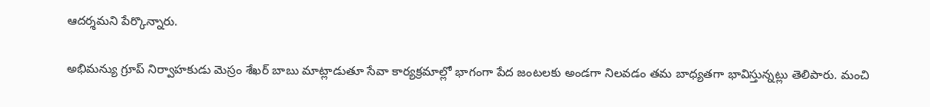ఆదర్శమని పేర్కొన్నారు.

అభిమన్యు గ్రూప్ నిర్వాహకుడు మెస్రం శేఖర్ బాబు మాట్లాడుతూ సేవా కార్యక్రమాల్లో భాగంగా పేద జంటలకు అండగా నిలవడం తమ బాధ్యతగా భావిస్తున్నట్లు తెలిపారు. మంచి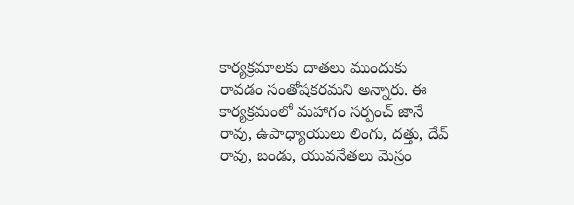కార్యక్రమాలకు దాతలు ముందుకు రావడం సంతోషకరమని అన్నారు. ఈ కార్యక్రమంలో మహాగం సర్పంచ్ జానే రావు, ఉపాధ్యాయులు లింగు, దత్తు, దేవ్ రావు, బండు, యువనేతలు మెస్రం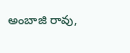అంబాజి రావు,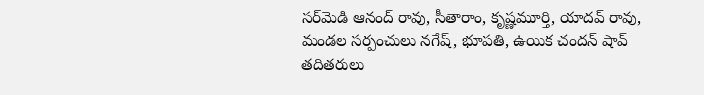సర్‌మెడి ఆనంద్ రావు, సీతారాం, కృష్ణమూర్తి, యాదవ్ రావు, మండల సర్పంచులు నగేష్, భూపతి, ఉయిక చందన్ షావ్ తదితరులు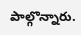పాల్గొన్నారు.